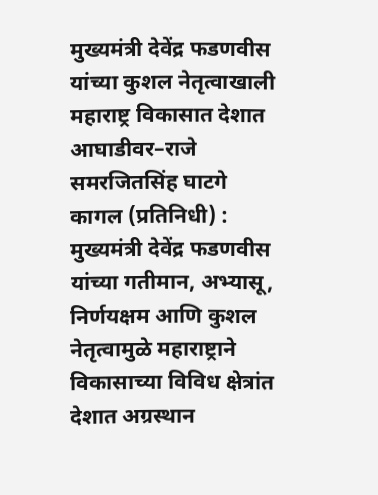मुख्यमंत्री देवेंद्र फडणवीस यांच्या कुशल नेतृत्वाखाली महाराष्ट्र विकासात देशात आघाडीवर–राजे समरजितसिंह घाटगे
कागल (प्रतिनिधी) : मुख्यमंत्री देवेंद्र फडणवीस यांच्या गतीमान, अभ्यासू, निर्णयक्षम आणि कुशल नेतृत्वामुळे महाराष्ट्राने विकासाच्या विविध क्षेत्रांत देशात अग्रस्थान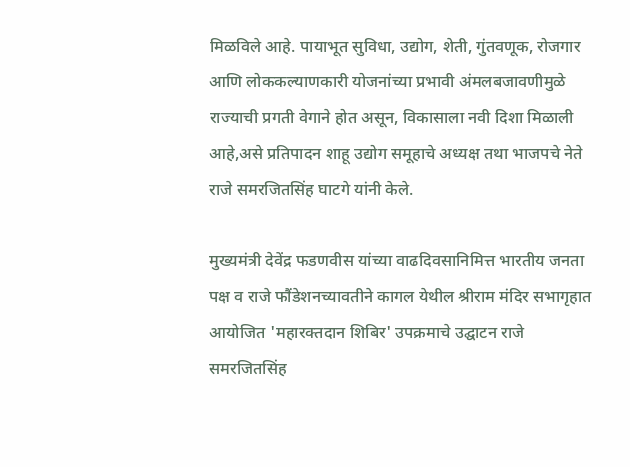मिळविले आहे. पायाभूत सुविधा, उद्योग, शेती, गुंतवणूक, रोजगार आणि लोककल्याणकारी योजनांच्या प्रभावी अंमलबजावणीमुळे राज्याची प्रगती वेगाने होत असून, विकासाला नवी दिशा मिळाली आहे,असे प्रतिपादन शाहू उद्योग समूहाचे अध्यक्ष तथा भाजपचे नेते राजे समरजितसिंह घाटगे यांनी केले.

मुख्यमंत्री देवेंद्र फडणवीस यांच्या वाढदिवसानिमित्त भारतीय जनता पक्ष व राजे फौंडेशनच्यावतीने कागल येथील श्रीराम मंदिर सभागृहात आयोजित 'महारक्तदान शिबिर' उपक्रमाचे उद्घाटन राजे समरजितसिंह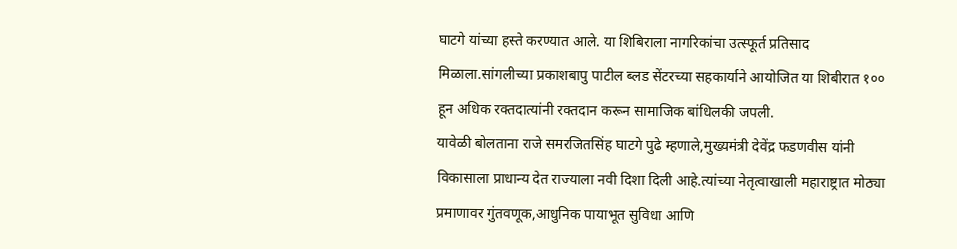घाटगे यांच्या हस्ते करण्यात आले. या शिबिराला नागरिकांचा उत्स्फूर्त प्रतिसाद मिळाला.सांगलीच्या प्रकाशबापु पाटील ब्लड सेंटरच्या सहकार्याने आयोजित या शिबीरात १०० हून अधिक रक्तदात्यांनी रक्तदान करून सामाजिक बांधिलकी जपली.
यावेळी बोलताना राजे समरजितसिंह घाटगे पुढे म्हणाले,मुख्यमंत्री देवेंद्र फडणवीस यांनी विकासाला प्राधान्य देत राज्याला नवी दिशा दिली आहे.त्यांच्या नेतृत्वाखाली महाराष्ट्रात मोठ्या प्रमाणावर गुंतवणूक,आधुनिक पायाभूत सुविधा आणि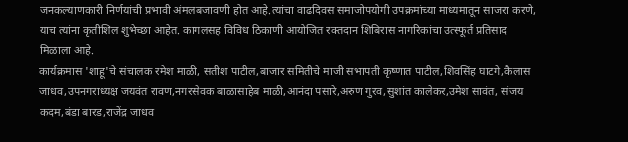जनकल्याणकारी निर्णयांची प्रभावी अंमलबजावणी होत आहे.त्यांचा वाढदिवस समाजोपयोगी उपक्रमांच्या माध्यमातून साजरा करणे, याच त्यांना कृतीशिल शुभेच्छा आहेत. कागलसह विविध ठिकाणी आयोजित रक्तदान शिबिरास नागरिकांचा उत्स्फूर्त प्रतिसाद मिळाला आहे.
कार्यक्रमास 'शाहू'चे संचालक रमेश माळी, सतीश पाटील,बाजार समितीचे माजी सभापती कृष्णात पाटील,शिवसिंह घाटगे,कैलास जाधव,उपनगराध्यक्ष जयवंत रावण,नगरसेवक बाळासाहेब माळी,आनंदा पसारे,अरुण गुरव,सुशांत कालेकर,उमेश सावंत, संजय कदम,बंडा बारड,राजेंद्र जाधव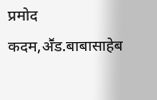प्रमोद कदम,अॕड.बाबासाहेब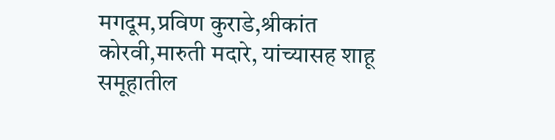मगदूम,प्रविण कुराडे,श्रीकांत कोरवी,मारुती मदारे, यांच्यासह शाहू समूहातील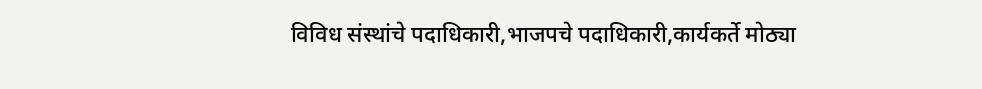विविध संस्थांचे पदाधिकारी,भाजपचे पदाधिकारी,कार्यकर्ते मोठ्या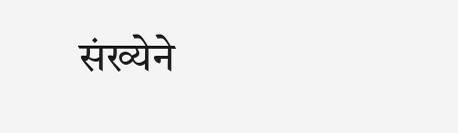संख्येने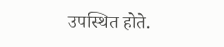उपस्थित होते.